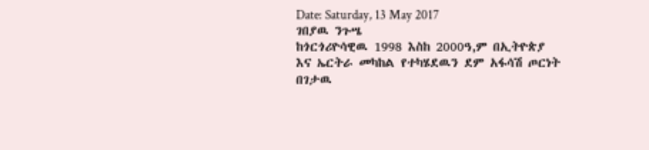Date: Saturday, 13 May 2017
ገበያዉ ንጉሤ
ከጎርጎሪዮሳዊዉ 1998 እስከ 2000ዓ,ም በኢትዮጵያ እና ኤርትራ መካከል የተካሄደዉን ደም አፋሳሽ ጦርነት በገታዉ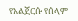የአልጀርሱ የሰላም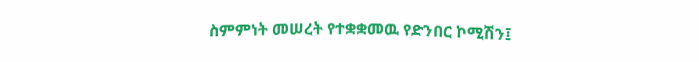ስምምነት መሠረት የተቋቋመዉ የድንበር ኮሚሽን፤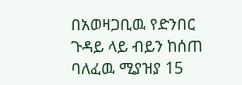በአወዛጋቢዉ የድንበር ጉዳይ ላይ ብይን ከሰጠ ባለፈዉ ሚያዝያ 15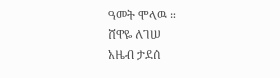ዓመት ሞላዉ ።
ሸዋዬ ለገሠ
አዜብ ታደሰ